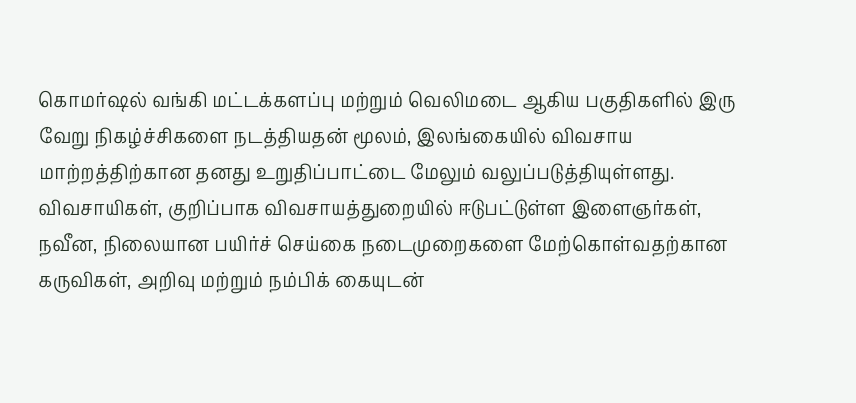கொமர்ஷல் வங்கி மட்டக்களப்பு மற்றும் வெலிமடை ஆகிய பகுதிகளில் இரு வேறு நிகழ்ச்சிகளை நடத்தியதன் மூலம், இலங்கையில் விவசாய மாற்றத்திற்கான தனது உறுதிப்பாட்டை மேலும் வலுப்படுத்தியுள்ளது.
விவசாயிகள், குறிப்பாக விவசாயத்துறையில் ஈடுபட்டுள்ள இளைஞர்கள், நவீன, நிலையான பயிர்ச் செய்கை நடைமுறைகளை மேற்கொள்வதற்கான கருவிகள், அறிவு மற்றும் நம்பிக் கையுடன்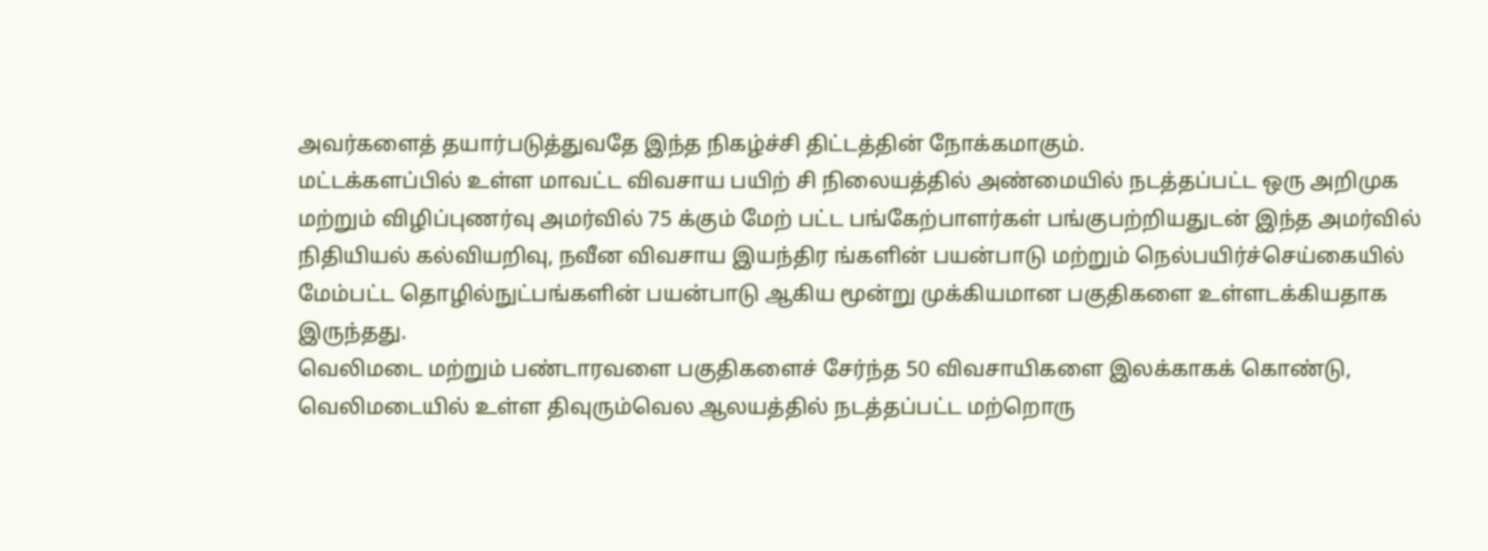அவர்களைத் தயார்படுத்துவதே இந்த நிகழ்ச்சி திட்டத்தின் நோக்கமாகும்.
மட்டக்களப்பில் உள்ள மாவட்ட விவசாய பயிற் சி நிலையத்தில் அண்மையில் நடத்தப்பட்ட ஒரு அறிமுக மற்றும் விழிப்புணர்வு அமர்வில் 75 க்கும் மேற் பட்ட பங்கேற்பாளர்கள் பங்குபற்றியதுடன் இந்த அமர்வில் நிதியியல் கல்வியறிவு, நவீன விவசாய இயந்திர ங்களின் பயன்பாடு மற்றும் நெல்பயிர்ச்செய்கையில் மேம்பட்ட தொழில்நுட்பங்களின் பயன்பாடு ஆகிய மூன்று முக்கியமான பகுதிகளை உள்ளடக்கியதாக இருந்தது.
வெலிமடை மற்றும் பண்டாரவளை பகுதிகளைச் சேர்ந்த 50 விவசாயிகளை இலக்காகக் கொண்டு, வெலிமடையில் உள்ள திவுரும்வெல ஆலயத்தில் நடத்தப்பட்ட மற்றொரு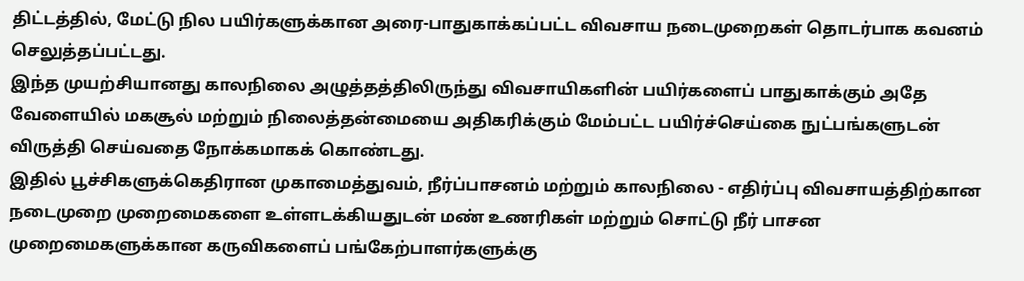திட்டத்தில், மேட்டு நில பயிர்களுக்கான அரை-பாதுகாக்கப்பட்ட விவசாய நடைமுறைகள் தொடர்பாக கவனம் செலுத்தப்பட்டது.
இந்த முயற்சியானது காலநிலை அழுத்தத்திலிருந்து விவசாயிகளின் பயிர்களைப் பாதுகாக்கும் அதே வேளையில் மகசூல் மற்றும் நிலைத்தன்மையை அதிகரிக்கும் மேம்பட்ட பயிர்ச்செய்கை நுட்பங்களுடன் விருத்தி செய்வதை நோக்கமாகக் கொண்டது.
இதில் பூச்சிகளுக்கெதிரான முகாமைத்துவம், நீர்ப்பாசனம் மற்றும் காலநிலை - எதிர்ப்பு விவசாயத்திற்கான நடைமுறை முறைமைகளை உள்ளடக்கியதுடன் மண் உணரிகள் மற்றும் சொட்டு நீர் பாசன முறைமைகளுக்கான கருவிகளைப் பங்கேற்பாளர்களுக்கு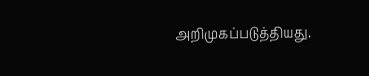அறிமுகப்படுத்தியது.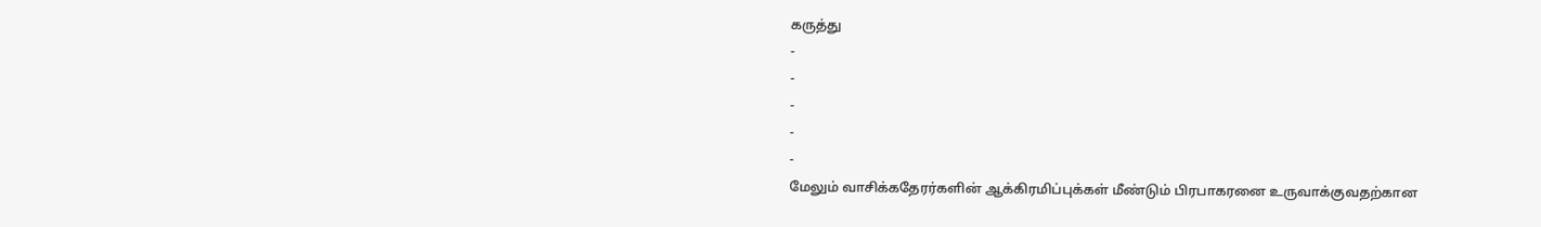கருத்து
-
-
-
-
-
மேலும் வாசிக்கதேரர்களின் ஆக்கிரமிப்புக்கள் மீண்டும் பிரபாகரனை உருவாக்குவதற்கான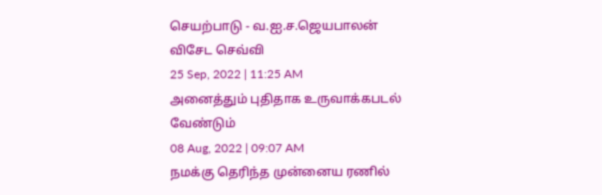செயற்பாடு - வ.ஐ.ச.ஜெயபாலன் விசேட செவ்வி
25 Sep, 2022 | 11:25 AM
அனைத்தும் புதிதாக உருவாக்கபடல் வேண்டும்
08 Aug, 2022 | 09:07 AM
நமக்கு தெரிந்த முன்னைய ரணில்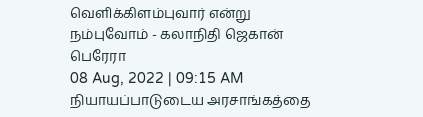வெளிக்கிளம்புவார் என்று நம்புவோம் - கலாநிதி ஜெகான் பெரேரா
08 Aug, 2022 | 09:15 AM
நியாயப்பாடுடைய அரசாங்கத்தை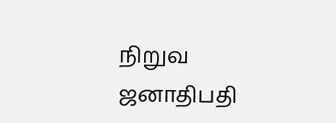நிறுவ ஜனாதிபதி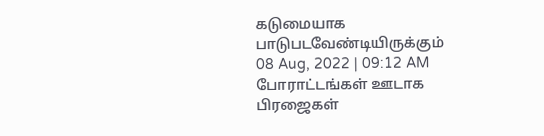கடுமையாக பாடுபடவேண்டியிருக்கும்
08 Aug, 2022 | 09:12 AM
போராட்டங்கள் ஊடாக பிரஜைகள்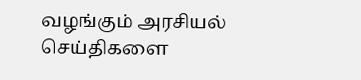வழங்கும் அரசியல் செய்திகளை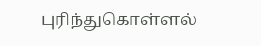புரிந்துகொள்ளல்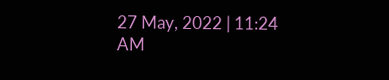27 May, 2022 | 11:24 AM